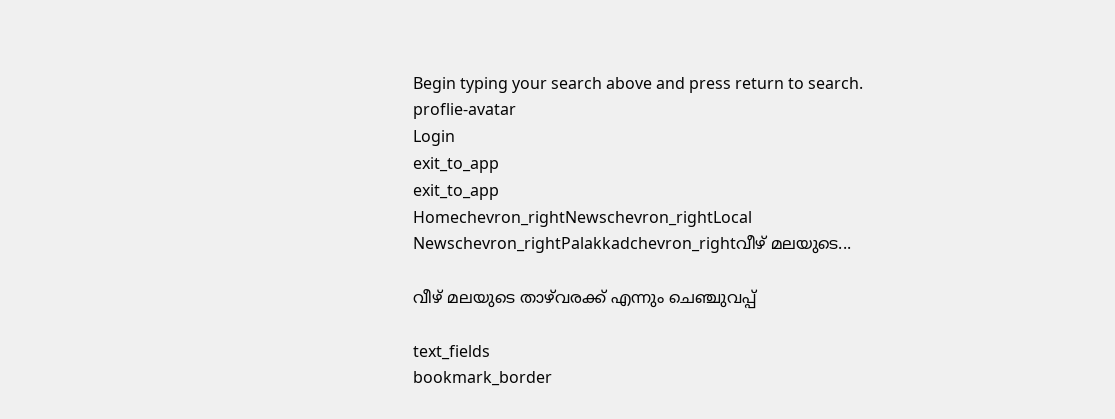Begin typing your search above and press return to search.
proflie-avatar
Login
exit_to_app
exit_to_app
Homechevron_rightNewschevron_rightLocal Newschevron_rightPalakkadchevron_rightവീഴ് മലയുടെ...

വീഴ് മലയുടെ താഴ്‌വരക്ക് എന്നും ചെഞ്ചുവപ്പ്

text_fields
bookmark_border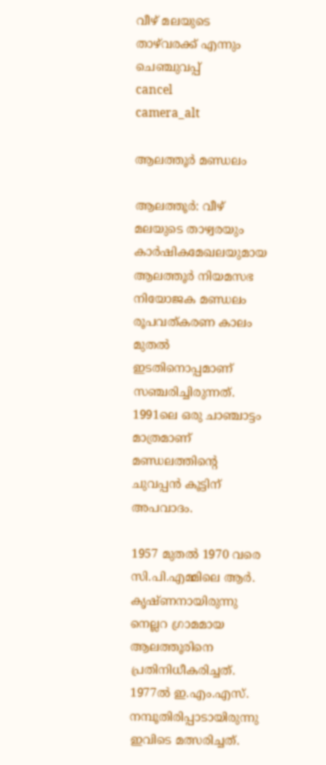വീഴ് മലയുടെ താഴ്‌വരക്ക് എന്നും ചെഞ്ചുവപ്പ്
cancel
camera_alt

ആലത്തൂർ മണ്ഡലം

ആലത്തൂർ: വീഴ് മലയുടെ താഴ്വരയും കാർഷികമേഖലയുമായ ആലത്തൂർ നിയമസഭ നിയോജക മണ്ഡലം രൂപവത്കരണ കാലം മുതൽ ഇടതിനൊപ്പമാണ് സഞ്ചരിച്ചിരുന്നത്. 1991ലെ ഒരു ചാഞ്ചാട്ടം മാത്രമാണ് മണ്ഡലത്തിന്റെ ചുവപ്പൻ കൂട്ടിന് അപവാദം.

1957 മുതൽ 1970 വരെ സി.പി.എമ്മിലെ ആർ. കൃഷ്ണനായിരുന്നു നെല്ലറ ഗ്രാമമായ ആലത്തൂരിനെ പ്രതിനിധീകരിച്ചത്. 1977ൽ ഇ.എം.എസ്. നമ്പൂതിരിപ്പാടായിരുന്നു ഇവിടെ മത്സരിച്ചത്.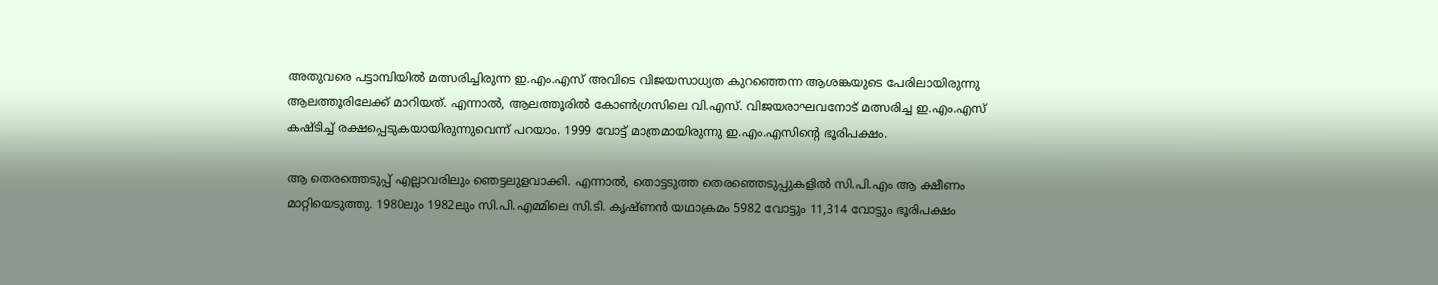അതുവരെ പട്ടാമ്പിയിൽ മത്സരിച്ചിരുന്ന ഇ.എം.എസ് അവിടെ വിജയസാധ്യത കുറഞ്ഞെന്ന ആശങ്കയുടെ പേരിലായിരുന്നു ആലത്തൂരിലേക്ക് മാറിയത്. എന്നാൽ, ആലത്തൂരിൽ കോൺഗ്രസിലെ വി.എസ്. വിജയരാഘവനോട് മത്സരിച്ച ഇ.എം.എസ് കഷ്ടിച്ച് രക്ഷപ്പെടുകയായിരുന്നുവെന്ന് പറയാം. 1999 വോട്ട് മാത്രമായിരുന്നു ഇ.എം.എസിന്റെ ഭൂരിപക്ഷം.

ആ തെരത്തെടുപ്പ് എല്ലാവരിലും ഞെട്ടലുളവാക്കി. എന്നാൽ, തൊട്ടടുത്ത തെരഞ്ഞെടുപ്പുകളിൽ സി.പി.എം ആ ക്ഷീണം മാറ്റിയെടുത്തു. 1980ലും 1982ലും സി.പി.എമ്മിലെ സി.ടി. കൃഷ്ണൻ യഥാക്രമം 5982 വോട്ടും 11,314 വോട്ടും ഭൂരിപക്ഷം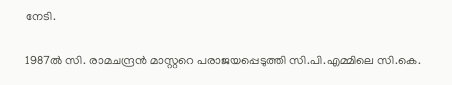നേടി.

1987ൽ സി. രാമചന്ദ്രൻ മാസ്റ്ററെ പരാജയപ്പെടുത്തി സി.പി.എമ്മിലെ സി.കെ.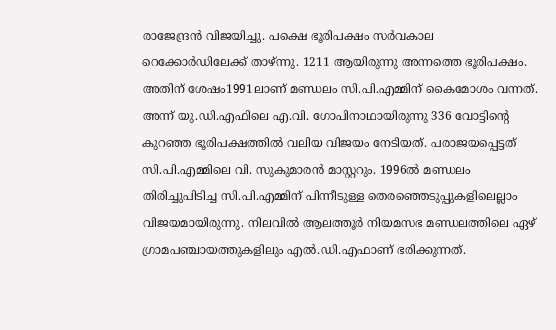രാജേന്ദ്രൻ വിജയിച്ചു. പക്ഷെ ഭൂരിപക്ഷം സർവകാല റെക്കോർഡിലേക്ക് താഴ്ന്നു. 1211 ആയിരുന്നു അന്നത്തെ ഭൂരിപക്ഷം. അതിന് ശേഷം1991ലാണ് മണ്ഡലം സി.പി.എമ്മിന് കൈമോശം വന്നത്. അന്ന് യു.ഡി.എഫിലെ എ.വി. ഗോപിനാഥായിരുന്നു 336 വോട്ടിന്റെ കുറഞ്ഞ ഭൂരിപക്ഷത്തിൽ വലിയ വിജയം നേടിയത്. പരാജയപ്പെട്ടത് സി.പി.എമ്മിലെ വി. സുകുമാരൻ മാസ്റ്ററും. 1996ൽ മണ്ഡലം തിരിച്ചുപിടിച്ച സി.പി.എമ്മിന് പിന്നീടുള്ള തെരഞ്ഞെടുപ്പുകളിലെല്ലാം വിജയമായിരുന്നു. നിലവിൽ ആലത്തൂർ നിയമസഭ മണ്ഡലത്തിലെ ഏഴ് ഗ്രാമപഞ്ചായത്തുകളിലും എൽ.ഡി.എഫാണ് ഭരിക്കുന്നത്.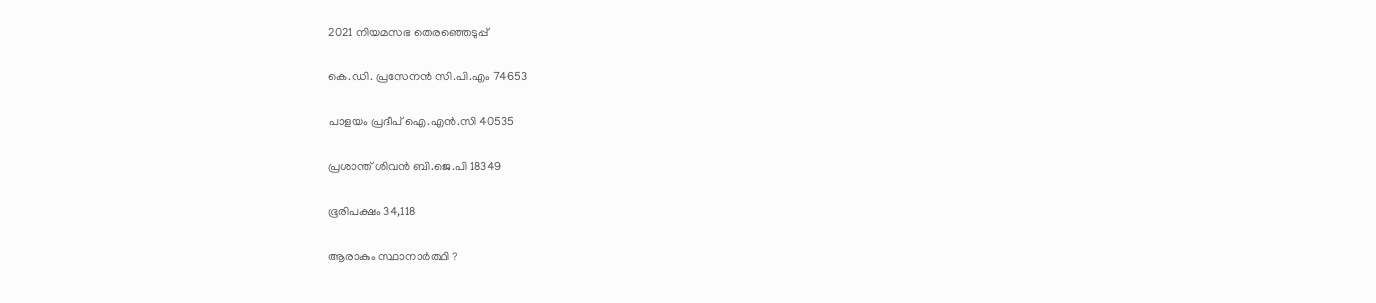2021 നിയമസഭ തെരഞ്ഞെടുപ്പ്

കെ.ഡി. പ്രസേനൻ സി.പി.എം 74653

പാളയം പ്രദീപ് ഐ.എൻ.സി 40535

പ്രശാന്ത് ശിവൻ ബി.ജെ.പി 18349

ഭൂരിപക്ഷം 34,118

ആരാകും സ്ഥാനാർത്ഥി ?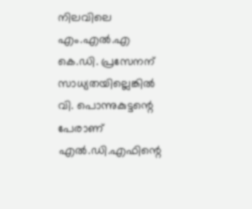നിലവിലെ എം.എൽ.എ കെ.ഡി. പ്രസേനന് സാധ്യതയില്ലെങ്കിൽ വി. പൊന്നുകുട്ടന്റെ പേരാണ് എൽ.ഡി.എഫിന്റെ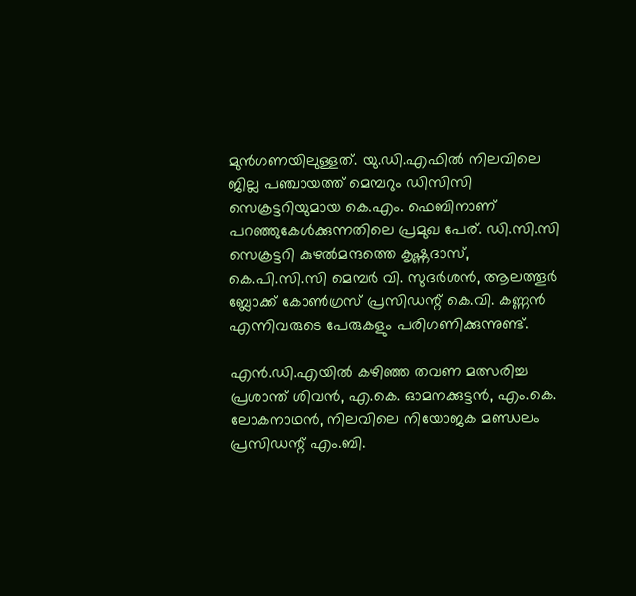മുൻഗണയിലുള്ളത്. യു.ഡി.എഫിൽ നിലവിലെ ജില്ല പഞ്ചായത്ത് മെമ്പറും ഡിസിസി സെക്രട്ടറിയുമായ കെ.എം. ഫെബിനാണ് പറഞ്ഞുകേൾക്കുന്നതിലെ പ്രമുഖ പേര്. ഡി.സി.സി സെക്രട്ടറി കുഴൽമന്ദത്തെ കൃഷ്ണദാസ്, കെ.പി.സി.സി മെമ്പർ വി. സുദർശൻ, ആലത്തൂർ ബ്ലോക്ക് കോൺഗ്രസ് പ്രസിഡന്റ് കെ.വി. കണ്ണൻ എന്നിവരുടെ പേരുകളും പരിഗണിക്കുന്നുണ്ട്.

എൻ.ഡി.എയിൽ കഴിഞ്ഞ തവണ മത്സരിച്ച പ്രശാന്ത് ശിവൻ, എ.കെ. ഓമനക്കുട്ടൻ, എം.കെ. ലോകനാഥൻ, നിലവിലെ നിയോജക മണ്ഡലം പ്രസിഡന്റ് എം.ബി.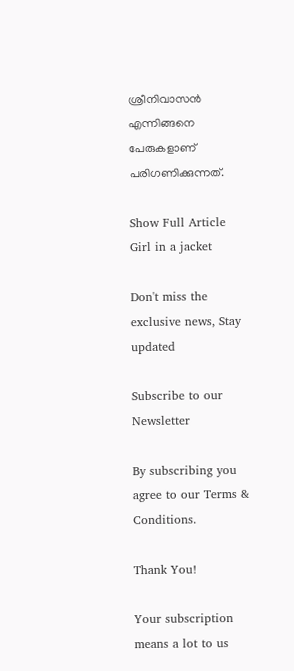ശ്രീനിവാസൻ എന്നിങ്ങനെ പേരുകളാണ് പരിഗണിക്കുന്നത്.

Show Full Article
Girl in a jacket

Don't miss the exclusive news, Stay updated

Subscribe to our Newsletter

By subscribing you agree to our Terms & Conditions.

Thank You!

Your subscription means a lot to us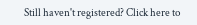Still haven't registered? Click here to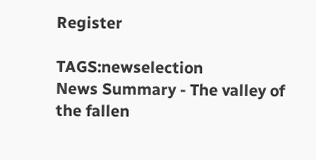Register

TAGS:newselection
News Summary - The valley of the fallen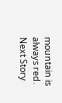mountain is always red.
Next Story